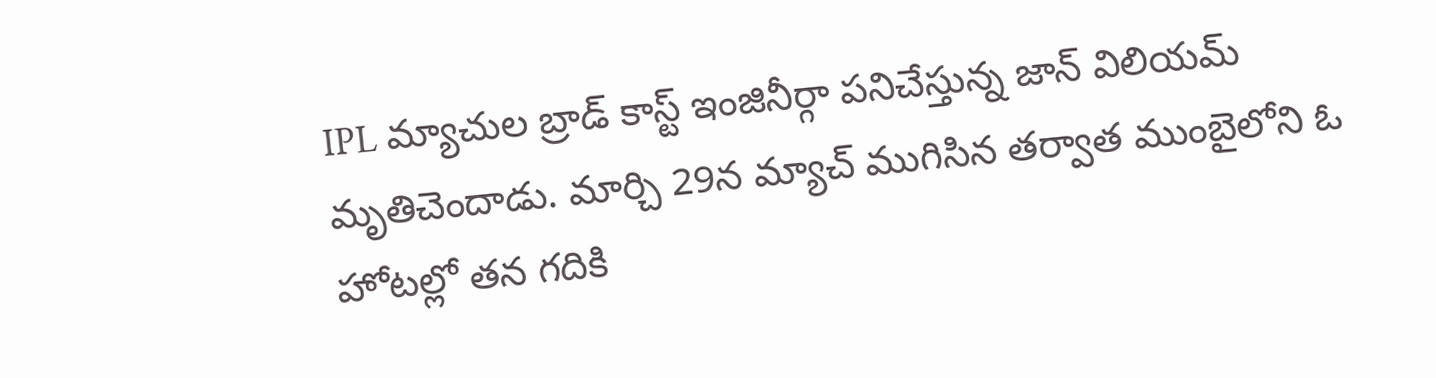IPL మ్యాచుల బ్రాడ్ కాస్ట్ ఇంజినీర్గా పనిచేస్తున్న జాన్ విలియమ్ మృతిచెందాడు. మార్చి 29న మ్యాచ్ ముగిసిన తర్వాత ముంబైలోని ఓ హోటల్లో తన గదికి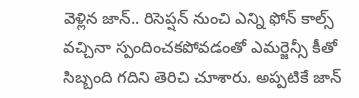వెళ్లిన జాన్.. రిసెప్షన్ నుంచి ఎన్ని ఫోన్ కాల్స్ వచ్చినా స్పందించకపోవడంతో ఎమర్జెన్సీ కీతో సిబ్బంది గదిని తెరిచి చూశారు. అప్పటికే జాన్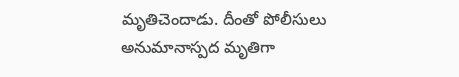మృతిచెందాడు. దీంతో పోలీసులు అనుమానాస్పద మృతిగా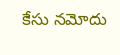కేసు నమోదు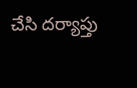చేసి దర్యాప్తు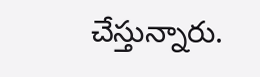చేస్తున్నారు.